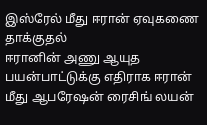இஸ்ரேல் மீது ஈரான் ஏவுகணை தாக்குதல்
ஈரானின் அணு ஆயுத பயன்பாட்டுக்கு எதிராக ஈரான் மீது ஆபரேஷன் ரைசிங் லயன்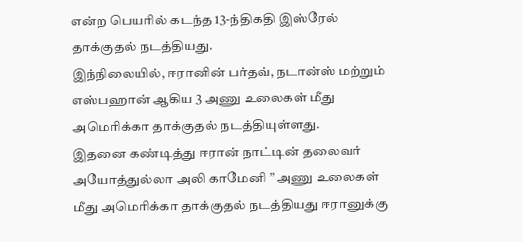என்ற பெயரில் கடந்த 13-ந்திகதி இஸ்ரேல் தாக்குதல் நடத்தியது.
இந்நிலையில், ஈரானின் பர்தவ், நடான்ஸ் மற்றும் எஸ்பஹான் ஆகிய 3 அணு உலைகள் மீது அமெரிக்கா தாக்குதல் நடத்தியுள்ளது.
இதனை கண்டித்து ஈரான் நாட்டின் தலைவர் அயோத்துல்லா அலி காமேனி ” அணு உலைகள் மீது அமெரிக்கா தாக்குதல் நடத்தியது ஈரானுக்கு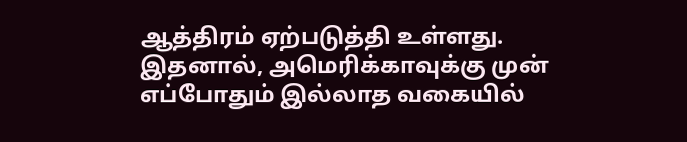ஆத்திரம் ஏற்படுத்தி உள்ளது. இதனால், அமெரிக்காவுக்கு முன் எப்போதும் இல்லாத வகையில்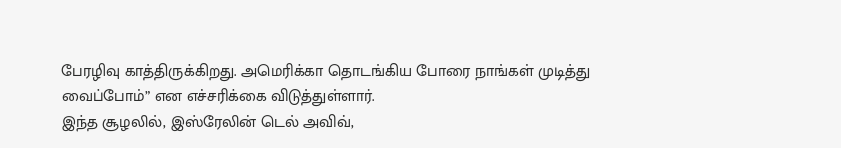பேரழிவு காத்திருக்கிறது. அமெரிக்கா தொடங்கிய போரை நாங்கள் முடித்து வைப்போம்” என எச்சரிக்கை விடுத்துள்ளார்.
இந்த சூழலில், இஸ்ரேலின் டெல் அவிவ்,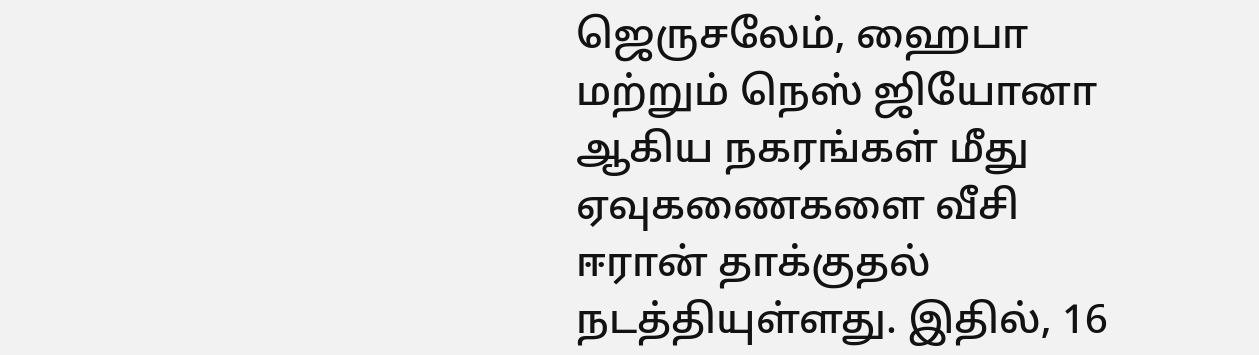ஜெருசலேம், ஹைபா மற்றும் நெஸ் ஜியோனா ஆகிய நகரங்கள் மீது ஏவுகணைகளை வீசி ஈரான் தாக்குதல் நடத்தியுள்ளது. இதில், 16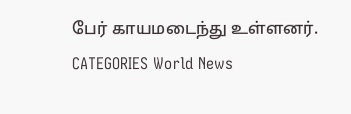பேர் காயமடைந்து உள்ளனர்.
CATEGORIES World News